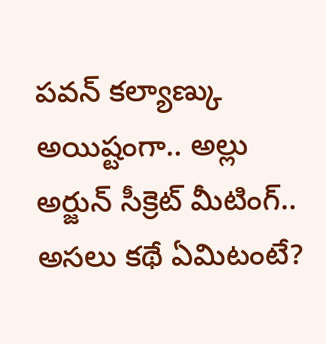పవన్ కల్యాణ్కు అయిష్టంగా.. అల్లు అర్జున్ సీక్రెట్ మీటింగ్.. అసలు కథే ఏమిటంటే?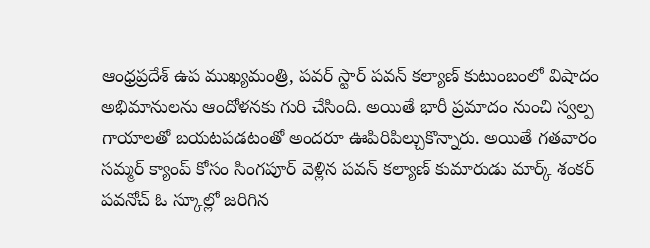ఆంధ్రప్రదేశ్ ఉప ముఖ్యమంత్రి, పవర్ స్టార్ పవన్ కల్యాణ్ కుటుంబంలో విషాదం అభిమానులను ఆందోళనకు గురి చేసింది. అయితే భారీ ప్రమాదం నుంచి స్వల్ప గాయాలతో బయటపడటంతో అందరూ ఊపిరిపిల్చుకొన్నారు. అయితే గతవారం సమ్మర్ క్యాంప్ కోసం సింగపూర్ వెళ్లిన పవన్ కల్యాణ్ కుమారుడు మార్క్ శంకర్ పవనోచ్ ఓ స్కూల్లో జరిగిన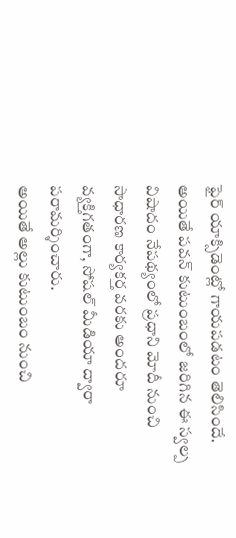ఫైర్ యాక్సిడెంట్లో గాయపడటం తెలిసిందే. అయితే పవన్ కుటుంబంలో జరిగిన ఈ స్వల్ప విషాదం నేపథ్యంలో ప్రధాని మోదీ నుంచి సాధారణ కార్యకర్త వరకు అందరూ వ్యక్తిగతంగా, సోషల్ మీడియా ద్వారా పరామర్శించారు.
అయితే అల్లు కుటుంబం నుంచి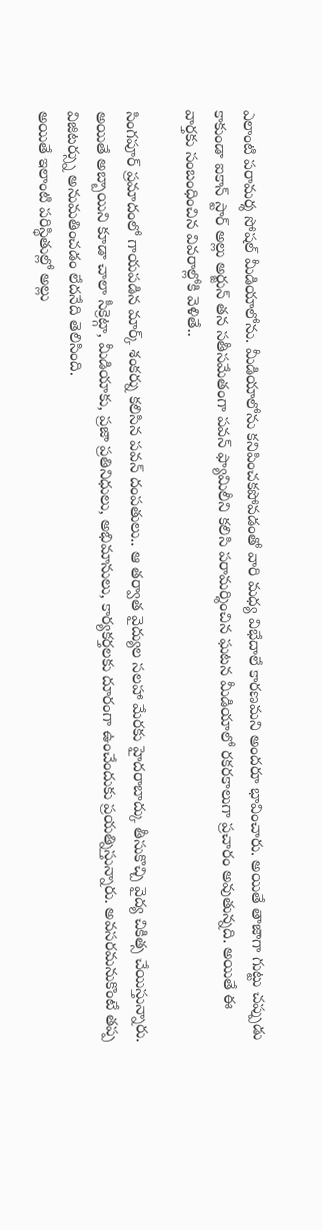ఎలాంటి పరామర్శ సోషల్ మీడియాలోను. మీడియాలోను కనిపించకపోవడంతో వారి మధ్య విభేదాలే కారణమని అందరూ భావించారు. అయితే తాజాగా గుట్టు చప్పుడు కాకుండా ఐకాన్ స్టార్ అల్లు అర్జున్ తన సతీసమేతంగా పవన్ ఫ్యామిలీని కలిసి పరామర్శించిన ఘటన మీడియాలో రకరకాలుగా ప్రచారం అవుతున్నది. అయితే ఈ వార్తకు సంబంధించిన వివరాల్లోకి వెళితే..

సింగపూర్ ప్రమాదంలో గాయపడిన మార్క్ శంకర్ను కలిసిన పవన్ దంపతులు.. ఆ తర్వాత వైద్యుల సలహా మేరకు హైదరాబాద్కు తీసుకొచ్చి వైద్య చికిత్స చేయిస్తున్నారు. అయితే అబ్బాయిని కూడా చాలా సీక్రెట్గా, మీడియాకు, ప్రజా ప్రతినిధులు, అభిమానులు, కార్యకర్తలకు దూరంగా ఉంచేందుకు ప్రయత్నిస్తున్నారు. అవసరమనుకొంటే తప్ప విజిటర్స్ను అనుమతించడం లేదనేది తెలిసింది.
అయితే ఇలాంటి పరిస్థితుల్లో అల్లు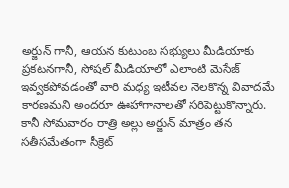అర్జున్ గానీ, ఆయన కుటుంబ సభ్యులు మీడియాకు ప్రకటనగానీ, సోషల్ మీడియాలో ఎలాంటి మెసేజ్ ఇవ్వకపోవడంతో వారి మధ్య ఇటీవల నెలకొన్న వివాదమే కారణమని అందరూ ఊహాగానాలతో సరిపెట్టుకొన్నారు. కానీ సోమవారం రాత్రి అల్లు అర్జున్ మాత్రం తన సతీసమేతంగా సీక్రెట్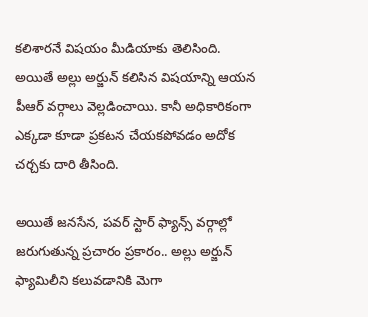కలిశారనే విషయం మీడియాకు తెలిసింది. అయితే అల్లు అర్జున్ కలిసిన విషయాన్ని ఆయన పీఆర్ వర్గాలు వెల్లడించాయి. కానీ అధికారికంగా ఎక్కడా కూడా ప్రకటన చేయకపోవడం అదోక చర్చకు దారి తీసింది.

అయితే జనసేన, పవర్ స్టార్ ఫ్యాన్స్ వర్గాల్లో జరుగుతున్న ప్రచారం ప్రకారం.. అల్లు అర్జున్ ఫ్యామిలీని కలువడానికి మెగా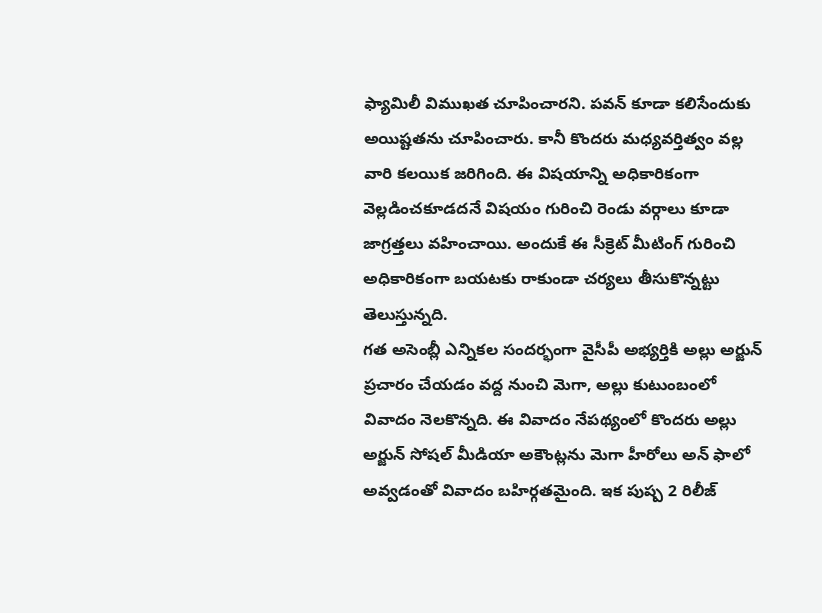ఫ్యామిలీ విముఖత చూపించారని. పవన్ కూడా కలిసేందుకు అయిష్టతను చూపించారు. కానీ కొందరు మధ్యవర్తిత్వం వల్ల వారి కలయిక జరిగింది. ఈ విషయాన్ని అధికారికంగా వెల్లడించకూడదనే విషయం గురించి రెండు వర్గాలు కూడా జాగ్రత్తలు వహించాయి. అందుకే ఈ సీక్రెట్ మీటింగ్ గురించి అధికారికంగా బయటకు రాకుండా చర్యలు తీసుకొన్నట్టు తెలుస్తున్నది.
గత అసెంబ్లీ ఎన్నికల సందర్భంగా వైసీపీ అభ్యర్తికి అల్లు అర్జున్ ప్రచారం చేయడం వద్ద నుంచి మెగా, అల్లు కుటుంబంలో వివాదం నెలకొన్నది. ఈ వివాదం నేపథ్యంలో కొందరు అల్లు అర్జున్ సోషల్ మీడియా అకౌంట్లను మెగా హీరోలు అన్ ఫాలో అవ్వడంతో వివాదం బహిర్గతమైంది. ఇక పుష్ప 2 రిలీజ్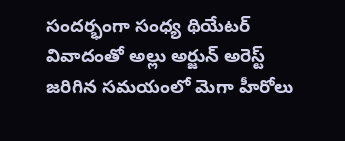సందర్భంగా సంధ్య థియేటర్ వివాదంతో అల్లు అర్జున్ అరెస్ట్ జరిగిన సమయంలో మెగా హీరోలు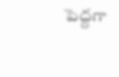పెద్దగా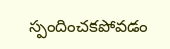స్పందించకపోవడం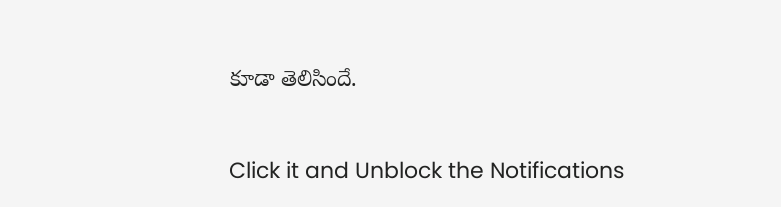కూడా తెలిసిందే.


Click it and Unblock the Notifications